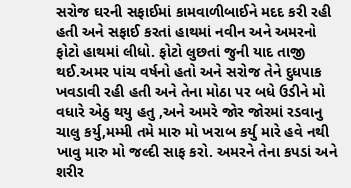સરોજ ઘરની સફાઈમાં કામવાળીબાઈને મદદ કરી રહી હતી અને સફાઈ કરતાં હાથમાં નવીન અને અમરનો ફોટો હાથમાં લીધો. ફોટો લુછતાં જુની યાદ તાજી થઈ.અમર પાંચ વર્ષનો હતો અને સરોજ તેને દુધપાક ખવડાવી રહી હતી અને તેના મોઠા પર બધે ઉડીને મો વધારે એઠુ થયુ હતુ ,અને અમરે જોર જોરમાં રડવાનુ ચાલુ કર્યુ,મમ્મી તમે મારુ મો ખરાબ કર્યુ મારે હવે નથી ખાવુ મારુ મો જલ્દી સાફ કરો. અમરને તેના કપડાં અને શરીર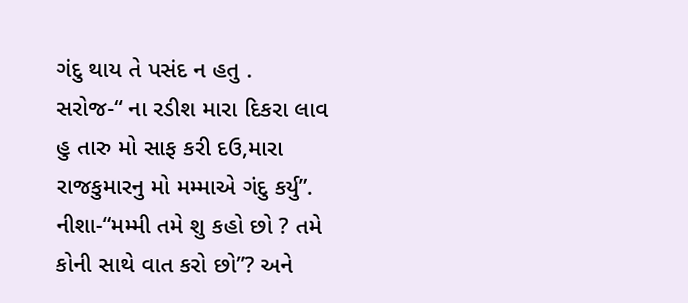ગંદુ થાય તે પસંદ ન હતુ .
સરોજ-“ ના રડીશ મારા દિકરા લાવ હુ તારુ મો સાફ કરી દઉ,મારા રાજકુમારનુ મો મમ્માએ ગંદુ કર્યુ”.
નીશા-“મમ્મી તમે શુ કહો છો ? તમે કોની સાથે વાત કરો છો”? અને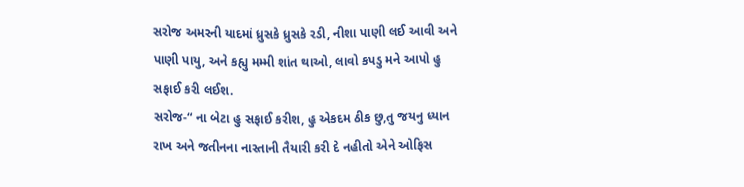સરોજ અમરની યાદમાં ધ્રુસકે ધ્રુસકે રડી, નીશા પાણી લઈ આવી અને પાણી પાયુ, અને કહ્યુ મમ્મી શાંત થાઓ, લાવો કપડુ મને આપો હુ સફાઈ કરી લઈશ.
સરોજ-“ ના બેટા હુ સફાઈ કરીશ, હુ એકદમ ઠીક છુ,તુ જયનુ ધ્યાન રાખ અને જતીનના નાસ્તાની તૈયારી કરી દે નહીતો એને ઓફિસ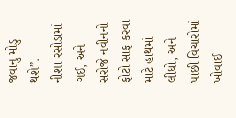જવાનુ મોડુ થશે”.
નીશા રસોડામાં ગઈ, અને સરોજે નવીનનો ફોટો સાફ કરવા માટે હાથમાં લીધો, અને પાછી વિચારોમાં ખોવાઈ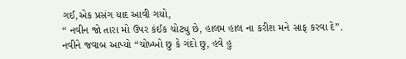ગઈ,એક પ્રસંગ યાદ આવી ગયો,
“ નવીન જો તારા મો ઉપર કંઈક ચોટ્યુ છે, હાલમ હાલ ના કરીશ મને સાફ કરવા દે”.
નવીને જવાબ આપ્યો “ચોખ્ખો છુ કે ગંદો છુ, હવે હુ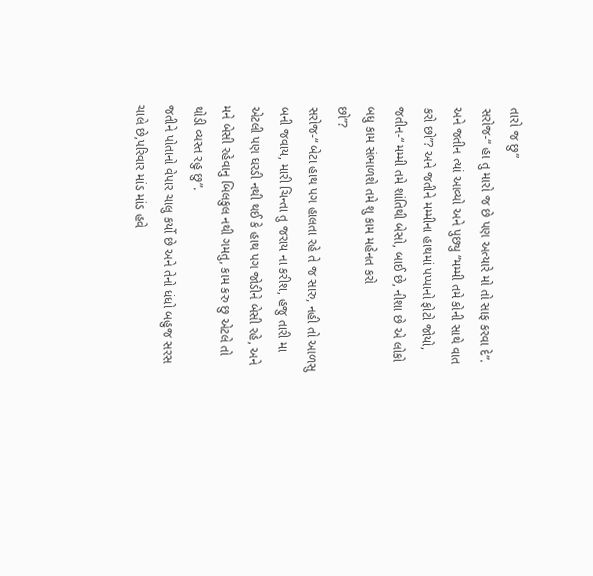તારો જ છુ”
સરોજ-“ હા તુ મારો જ છે પણ અત્યારે મો તો સાફ કરવા દે”.
અને જતીન ત્યાં આવ્યો અને પુછ્યુ “મમ્મી તમે કોની સાથે વાત કરો છો”? અને જતીને મમ્મીના હાથમાં પપ્પાનો ફોટો જોયો,
જતીન-“ મમ્મી તમે શાંતિથી બેસો, બાઈ છે, નીશા છે એ લોકો બધુ કામ સંભાળશે તમે શુ કામ મહેનત કરો
છો”?
સરોજ-“ બેટા હાથ પગ હાલતા રહે તે જ સારુ, નહી તો આળસુ બની જવાય, મારી ચિન્તા તુ જરાય ના કરીશ, હજુ તારી મા એટલી પણ ઘરડી નથી થઈ કે હાથ પગ જોડીને બેસી રહે, અને મને બેસી રહેવાનુ બિલકુલ નથી ગમતુ, કામ કરુ છુ એટલે તો થોડી વ્યસ્ત રહુ છુ”.
જતીને પોતાનો વેપાર ચાલુ કર્યો છે અને તેનો ધંધો બહુજ સરસ ચાલે છે,પરિવાર માંડ માંડ હવે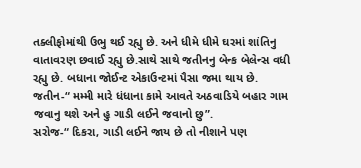તક્લીફોમાંથી ઉભુ થઈ રહ્યુ છે. અને ધીમે ધીમે ઘરમાં શાંતિનુ વાતાવરણ છવાઈ રહ્યુ છે.સાથે સાથે જતીનનુ બેન્ક બેલેન્સ વધી રહ્યુ છે. બધાના જોઈન્ટ એકાઉન્ટમાં પૈસા જમા થાય છે.
જતીન-“ મમ્મી મારે ધંધાના કામે આવતે અઠવાડિયે બહાર ગામ જવાનુ થશે અને હુ ગાડી લઈને જવાનો છુ”.
સરોજ-“ દિકરા, ગાડી લઈને જાય છે તો નીશાને પણ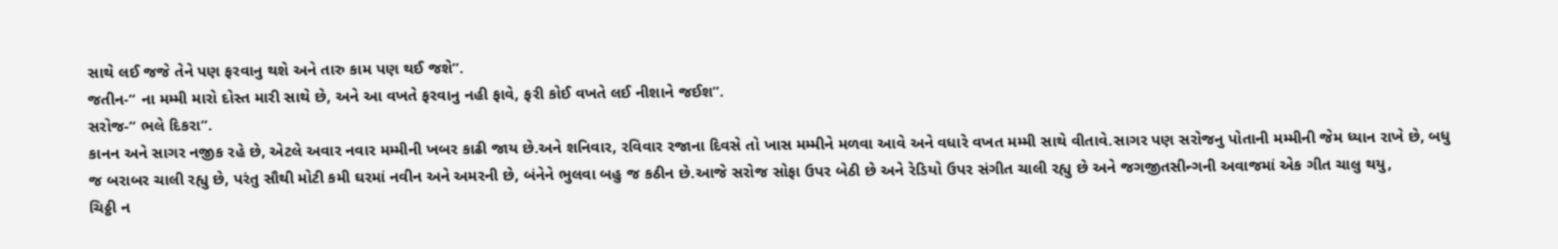સાથે લઈ જજે તેને પણ ફરવાનુ થશે અને તારુ કામ પણ થઈ જશે”.
જતીન-“ ના મમ્મી મારો દોસ્ત મારી સાથે છે, અને આ વખતે ફરવાનુ નહી ફાવે, ફરી કોઈ વખતે લઈ નીશાને જઈશ”.
સરોજ-“ ભલે દિકરા”.
કાનન અને સાગર નજીક રહે છે, એટલે અવાર નવાર મમ્મીની ખબર કાઢી જાય છે.અને શનિવાર, રવિવાર રજાના દિવસે તો ખાસ મમ્મીને મળવા આવે અને વધારે વખત મમ્મી સાથે વીતાવે.સાગર પણ સરોજનુ પોતાની મમ્મીની જેમ ધ્યાન રાખે છે, બધુ જ બરાબર ચાલી રહ્યુ છે, પરંતુ સૌથી મોટી કમી ઘરમાં નવીન અને અમરની છે, બંનેને ભુલવા બહુ જ કઠીન છે.આજે સરોજ સોફા ઉપર બેઠી છે અને રેડિયો ઉપર સંગીત ચાલી રહ્યુ છે અને જગજીતસીન્ગની અવાજમાં એક ગીત ચાલુ થયુ,
ચિઠ્ઠી ન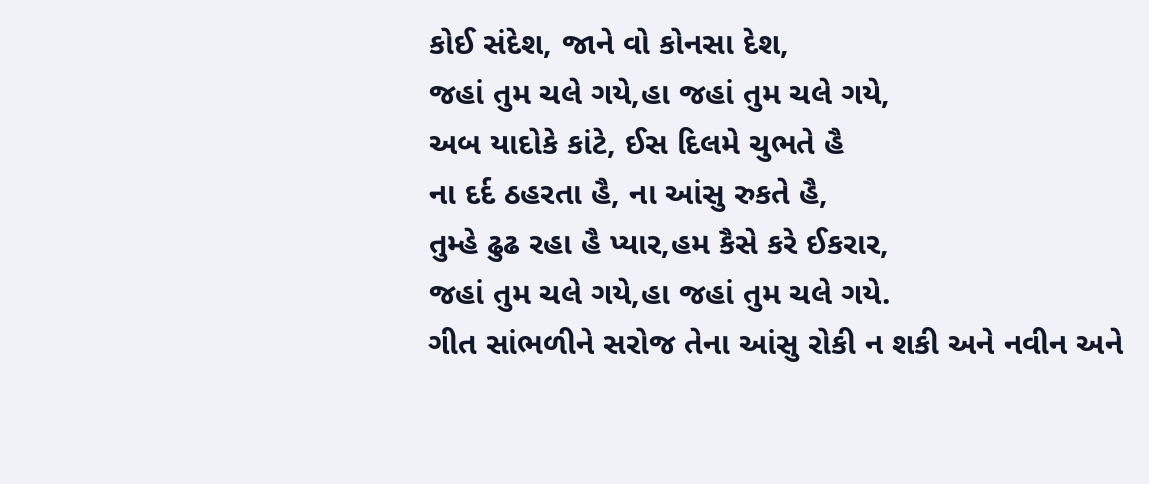કોઈ સંદેશ, જાને વો કોનસા દેશ,
જહાં તુમ ચલે ગયે,હા જહાં તુમ ચલે ગયે,
અબ યાદોકે કાંટે, ઈસ દિલમે ચુભતે હૈ
ના દર્દ ઠહરતા હૈ, ના આંસુ રુકતે હૈ,
તુમ્હે ઢુઢ રહા હૈ પ્યાર,હમ કૈસે કરે ઈકરાર,
જહાં તુમ ચલે ગયે,હા જહાં તુમ ચલે ગયે.
ગીત સાંભળીને સરોજ તેના આંસુ રોકી ન શકી અને નવીન અને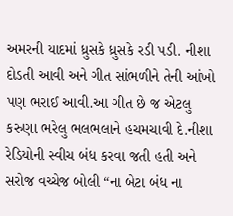અમરની યાદમાં ધ્રુસકે ધ્રુસકે રડી પડી. નીશા દોડતી આવી અને ગીત સાંભળીને તેની આંખો પણ ભરાઈ આવી.આ ગીત છે જ એટલુ કરુણા ભરેલુ ભલભલાને હચમચાવી દે.નીશા રેડિયોની સ્વીચ બંધ કરવા જતી હતી અને સરોજ વચ્ચેજ બોલી “ના બેટા બંધ ના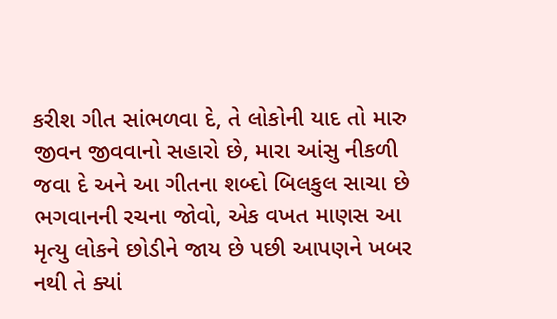કરીશ ગીત સાંભળવા દે, તે લોકોની યાદ તો મારુ જીવન જીવવાનો સહારો છે, મારા આંસુ નીકળી જવા દે અને આ ગીતના શબ્દો બિલકુલ સાચા છે ભગવાનની રચના જોવો, એક વખત માણસ આ મૃત્યુ લોકને છોડીને જાય છે પછી આપણને ખબર નથી તે ક્યાં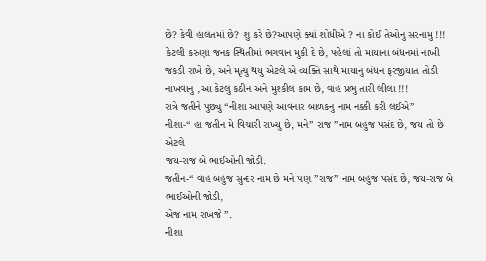છે? કેવી હાલતમાં છે? શુ કરે છે?આપણે ક્યાં શોધીએ ? ના કોઈ તેઓનુ સરનામુ !!! કેટલી કરુણા જનક સ્થિતીમાં ભગવાન મુકી દે છે, પહેલાં તો માયાના બંધનમાં નાખી જકડી રાખે છે, અને મૃત્યુ થયુ એટલે એ વ્યક્તિ સાથે માયાનુ બંધન ફરજીયાત તોડી નાખવાનુ ,આ કેટલુ કઠીન અને મુશ્કીલ કામ છે, વાહ પ્રભુ તારી લીલા !!!
રાત્રે જતીને પુછ્યુ “નીશા આપણે આવનાર બાળકનુ નામ નક્કી કરી લઈએ”
નીશા-“ હા જતીન મે વિચારી રાખ્યુ છે, મને” રાજ ”નામ બહુજ પસંદ છે, જય તો છે એટલે
જય-રાજ બે ભાઈઓની જોડી.
જતીન-“ વાહ બહુજ સુન્દર નામ છે મને પણ ”રાજ” નામ બહુજ પસંદ છે, જય-રાજ બે ભાઈઓની જોડી,
એજ નામ રાખજે ”.
નીશા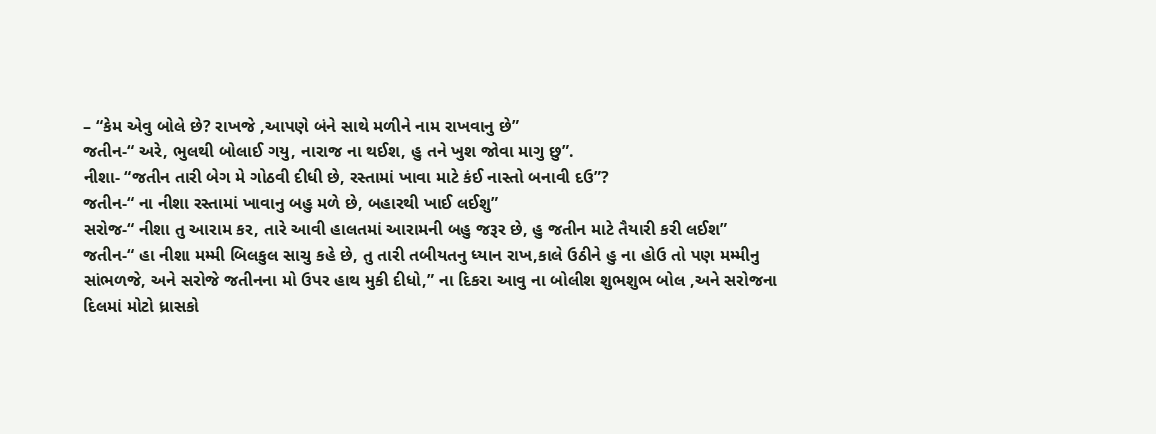– “કેમ એવુ બોલે છે? રાખજે ,આપણે બંને સાથે મળીને નામ રાખવાનુ છે”
જતીન-“ અરે, ભુલથી બોલાઈ ગયુ, નારાજ ના થઈશ, હુ તને ખુશ જોવા માગુ છુ”.
નીશા- “જતીન તારી બેગ મે ગોઠવી દીધી છે, રસ્તામાં ખાવા માટે કંઈ નાસ્તો બનાવી દઉ”?
જતીન-“ ના નીશા રસ્તામાં ખાવાનુ બહુ મળે છે, બહારથી ખાઈ લઈશુ”
સરોજ-“ નીશા તુ આરામ કર, તારે આવી હાલતમાં આરામની બહુ જરૂર છે, હુ જતીન માટે તૈયારી કરી લઈશ”
જતીન-“ હા નીશા મમ્મી બિલકુલ સાચુ કહે છે, તુ તારી તબીયતનુ ધ્યાન રાખ,કાલે ઉઠીને હુ ના હોઉ તો પણ મમ્મીનુ સાંભળજે, અને સરોજે જતીનના મો ઉપર હાથ મુકી દીધો,” ના દિકરા આવુ ના બોલીશ શુભશુભ બોલ ,અને સરોજના દિલમાં મોટો ધ્રાસકો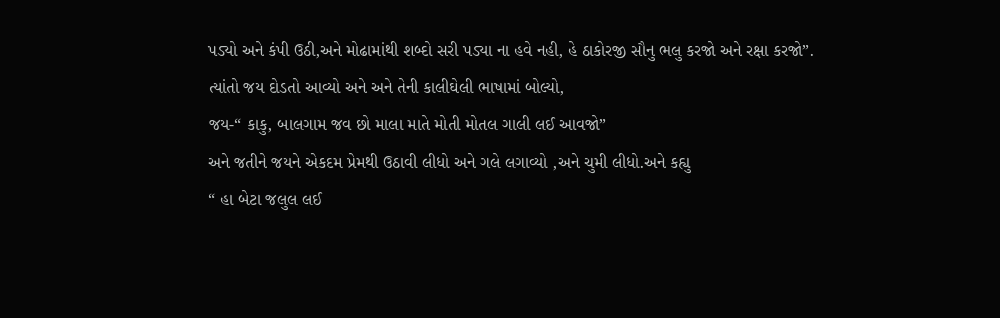પડ્યો અને કંપી ઉઠી,અને મોઢામાંથી શબ્દો સરી પડ્યા ના હવે નહી, હે ઠાકોરજી સૌનુ ભલુ કરજો અને રક્ષા કરજો”.
ત્યાંતો જય દોડતો આવ્યો અને અને તેની કાલીઘેલી ભાષામાં બોલ્યો,
જય-“ કાકુ, બાલગામ જવ છો માલા માતે મોતી મોતલ ગાલી લઈ આવજો”
અને જતીને જયને એકદમ પ્રેમથી ઉઠાવી લીધો અને ગલે લગાવ્યો ,અને ચુમી લીધો.અને કહ્યુ
“ હા બેટા જલુલ લઈ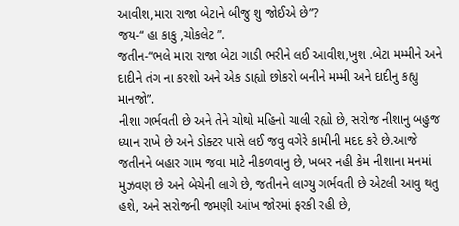આવીશ,મારા રાજા બેટાને બીજુ શુ જોઈએ છે”?
જય-“ હા કાકુ ,ચોકલેટ ”.
જતીન-“ભલે મારા રાજા બેટા ગાડી ભરીને લઈ આવીશ,ખુશ .બેટા મમ્મીને અને દાદીને તંગ ના કરશો અને એક ડાહ્યો છોકરો બનીને મમ્મી અને દાદીનુ કહ્યુ માનજો”.
નીશા ગર્ભવતી છે અને તેને ચોથો મહિનો ચાલી રહ્યો છે, સરોજ નીશાનુ બહુજ ધ્યાન રાખે છે અને ડોક્ટર પાસે લઈ જવુ વગેરે કામીની મદદ કરે છે.આજે જતીનને બહાર ગામ જવા માટે નીકળવાનુ છે, ખબર નહી કેમ નીશાના મનમાં મુઝવણ છે અને બેચેની લાગે છે, જતીનને લાગ્યુ ગર્ભવતી છે એટલી આવુ થતુ હશે, અને સરોજની જમણી આંખ જોરમાં ફરકી રહી છે,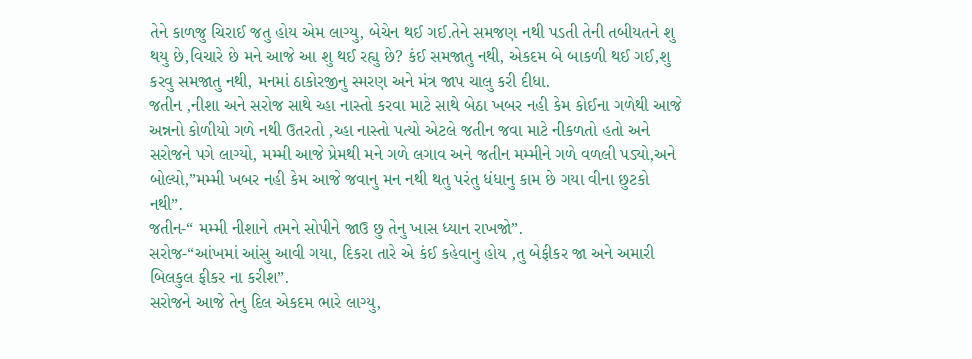તેને કાળજુ ચિરાઈ જતુ હોય એમ લાગ્યુ, બેચેન થઈ ગઈ.તેને સમજણ નથી પડતી તેની તબીયતને શુ થયુ છે,વિચારે છે મને આજે આ શુ થઈ રહ્યુ છે? કંઈ સમજાતુ નથી, એકદમ બે બાકળી થઈ ગઈ,શુ કરવુ સમજાતુ નથી, મનમાં ઠાકોરજીનુ સ્મરણ અને મંત્ર જાપ ચાલુ કરી દીધા.
જતીન ,નીશા અને સરોજ સાથે ચ્હા નાસ્તો કરવા માટે સાથે બેઠા ખબર નહી કેમ કોઈના ગળેથી આજે અન્નનો કોળીયો ગળે નથી ઉતરતો ,ચ્હા નાસ્તો પત્યો એટલે જતીન જવા માટે નીકળતો હતો અને સરોજને પગે લાગ્યો, મમ્મી આજે પ્રેમથી મને ગળે લગાવ અને જતીન મમ્મીને ગળે વળલી પડ્યો,અને બોલ્યો,”મમ્મી ખબર નહી કેમ આજે જવાનુ મન નથી થતુ પરંતુ ધંધાનુ કામ છે ગયા વીના છુટકો નથી”.
જતીન-“ મમ્મી નીશાને તમને સોપીને જાઉ છુ તેનુ ખાસ ધ્યાન રાખજો”.
સરોજ-“આંખમાં આંસુ આવી ગયા, દિકરા તારે એ કંઈ કહેવાનુ હોય ,તુ બેફીકર જા અને અમારી બિલકુલ ફીકર ના કરીશ”.
સરોજને આજે તેનુ દિલ એકદમ ભારે લાગ્યુ,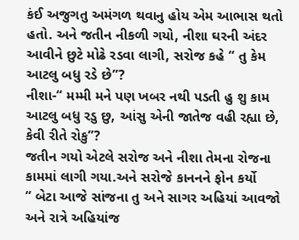કંઈ અજુગતુ અમંગળ થવાનુ હોય એમ આભાસ થતો હતો. અને જતીન નીકળી ગયો, નીશા ઘરની અંદર આવીને છુટે મોઢે રડવા લાગી, સરોજ કહે “ તુ કેમ આટલુ બધુ રડે છે”?
નીશા-“ મમ્મી મને પણ ખબર નથી પડતી હુ શુ કામ આટલુ બધુ રડુ છુ, આંસુ એની જાતેજ વહી રહ્યા છે, કેવી રીતે રોકુ”?
જતીન ગયો એટલે સરોજ અને નીશા તેમના રોજના કામમાં લાગી ગયા.અને સરોજે કાનનને ફોન કર્યો
“ બેટા આજે સાંજના તુ અને સાગર અહિયાં આવજો અને રાત્રે અહિયાંજ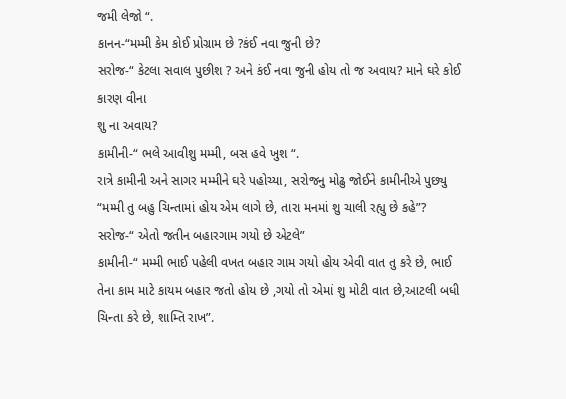જમી લેજો “.
કાનન-“મમ્મી કેમ કોઈ પ્રોગ્રામ છે ?કંઈ નવા જુની છે?
સરોજ-“ કેટલા સવાલ પુછીશ ? અને કંઈ નવા જુની હોય તો જ અવાય? માને ઘરે કોઈ કારણ વીના
શુ ના અવાય?
કામીની-“ ભલે આવીશુ મમ્મી, બસ હવે ખુશ “.
રાત્રે કામીની અને સાગર મમ્મીને ઘરે પહોચ્યા, સરોજનુ મોઢુ જોઈને કામીનીએ પુછ્યુ “મમ્મી તુ બહુ ચિન્તામાં હોય એમ લાગે છે, તારા મનમાં શુ ચાલી રહ્યુ છે કહે”?
સરોજ-“ એતો જતીન બહારગામ ગયો છે એટલે”
કામીની-“ મમ્મી ભાઈ પહેલી વખત બહાર ગામ ગયો હોય એવી વાત તુ કરે છે, ભાઈ તેના કામ માટે કાયમ બહાર જતો હોય છે ,ગયો તો એમાં શુ મોટી વાત છે,આટલી બધી ચિન્તા કરે છે, શામ્તિ રાખ”.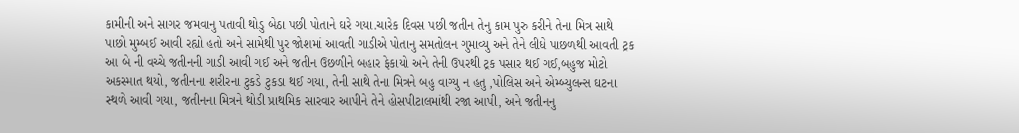કામીની અને સાગર જમવાનુ પતાવી થોડુ બેઠા પછી પોતાને ઘરે ગયા.ચારેક દિવસ પછી જતીન તેનુ કામ પુરુ કરીને તેના મિત્ર સાથે પાછો મુમ્બઈ આવી રહ્યો હતો અને સામેથી પુર જોશમાં આવતી ગાડીએ પોતાનુ સમતોલન ગુમાવ્યુ અને તેને લીધે પાછળથી આવતી ટ્રક આ બે ની વચ્ચે જતીનની ગાડી આવી ગઈ અને જતીન ઉછળીને બહાર ફેકાયો અને તેની ઉપરથી ટ્રક પસાર થઈ ગઈ,બહુજ મોટો અકસ્માત થયો, જતીનના શરીરના ટુકડે ટુકડા થઈ ગયા, તેની સાથે તેના મિત્રને બહુ વાગ્યુ ન હતુ ,પોલિસ અને એમ્બ્યુલન્સ ઘટના સ્થળે આવી ગયા, જતીનના મિત્રને થોડી પ્રાથમિક સારવાર આપીને તેને હોસપીટાલમાંથી રજા આપી, અને જતીનનુ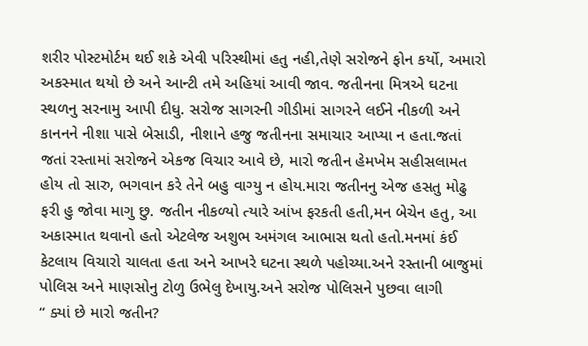શરીર પોસ્ટમોર્ટમ થઈ શકે એવી પરિસ્થીમાં હતુ નહી,તેણે સરોજને ફોન કર્યો, અમારો અકસ્માત થયો છે અને આન્ટી તમે અહિયાં આવી જાવ. જતીનના મિત્રએ ઘટના સ્થળનુ સરનામુ આપી દીધુ. સરોજ સાગરની ગીડીમાં સાગરને લઈને નીકળી અને કાનનને નીશા પાસે બેસાડી, નીશાને હજુ જતીનના સમાચાર આપ્યા ન હતા.જતાં જતાં રસ્તામાં સરોજને એકજ વિચાર આવે છે, મારો જતીન હેમખેમ સહીસલામત હોય તો સારુ, ભગવાન કરે તેને બહુ વાગ્યુ ન હોય.મારા જતીનનુ એજ હસતુ મોઢુ ફરી હુ જોવા માગુ છુ. જતીન નીકળ્યો ત્યારે આંખ ફરકતી હતી,મન બેચેન હતુ, આ અકાસ્માત થવાનો હતો એટલેજ અશુભ અમંગલ આભાસ થતો હતો.મનમાં કંઈ કેટલાય વિચારો ચાલતા હતા અને આખરે ઘટના સ્થળે પહોચ્યા.અને રસ્તાની બાજુમાં પોલિસ અને માણસોનુ ટોળુ ઉભેલુ દેખાયુ.અને સરોજ પોલિસને પુછવા લાગી
“ ક્યાં છે મારો જતીન?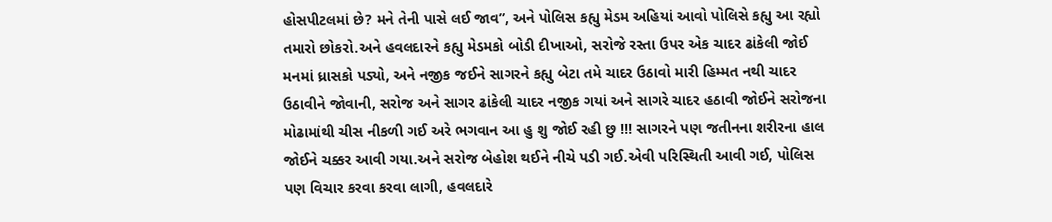હોસપીટલમાં છે? મને તેની પાસે લઈ જાવ”, અને પોલિસ કહ્યુ મેડમ અહિયાં આવો પોલિસે કહ્યુ આ રહ્યો તમારો છોકરો.અને હવલદારને કહ્યુ મેડમકો બોડી દીખાઓ, સરોજે રસ્તા ઉપર એક ચાદર ઢાંકેલી જોઈ મનમાં ધ્રાસકો પડ્યો, અને નજીક જઈને સાગરને કહ્યુ બેટા તમે ચાદર ઉઠાવો મારી હિમ્મત નથી ચાદર ઉઠાવીને જોવાની, સરોજ અને સાગર ઢાંકેલી ચાદર નજીક ગયાં અને સાગરે ચાદર હઠાવી જોઈને સરોજના મોઢામાંથી ચીસ નીકળી ગઈ અરે ભગવાન આ હુ શુ જોઈ રહી છુ !!! સાગરને પણ જતીનના શરીરના હાલ જોઈને ચક્કર આવી ગયા.અને સરોજ બેહોશ થઈને નીચે પડી ગઈ.એવી પરિસ્થિતી આવી ગઈ, પોલિસ પણ વિચાર કરવા કરવા લાગી, હવલદારે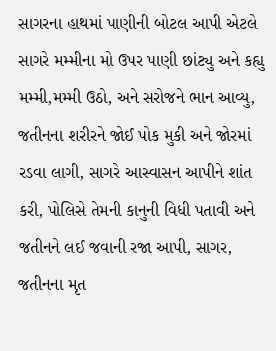સાગરના હાથમાં પાણીની બોટલ આપી એટલે સાગરે મમ્મીના મો ઉપર પાણી છાંટ્યુ અને કહ્યુ મમ્મી,મમ્મી ઉઠો, અને સરોજને ભાન આવ્યુ, જતીનના શરીરને જોઈ પોક મુકી અને જોરમાં રડવા લાગી, સાગરે આસ્વાસન આપીને શાંત કરી, પોલિસે તેમની કાનુની વિધી પતાવી અને જતીનને લઈ જવાની રજા આપી, સાગર, જતીનના મૃત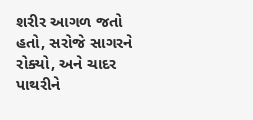શરીર આગળ જતો હતો, સરોજે સાગરને રોક્યો, અને ચાદર પાથરીને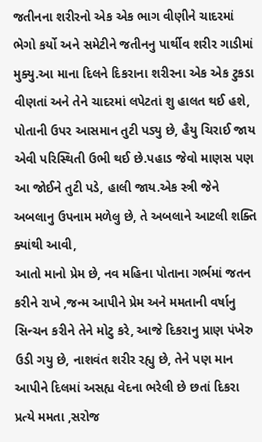જતીનના શરીરનો એક એક ભાગ વીણીને ચાદરમાં ભેગો કર્યો અને સમેટીને જતીનનુ પાર્થીવ શરીર ગાડીમાં મુક્યુ.આ માના દિલને દિકરાના શરીરના એક એક ટુકડા વીણતાં અને તેને ચાદરમાં લપેટતાં શુ હાલત થઈ હશે, પોતાની ઉપર આસમાન તુટી પડ્યુ છે, હૈયુ ચિરાઈ જાય એવી પરિસ્થિતી ઉભી થઈ છે.પહાડ જેવો માણસ પણ આ જોઈને તુટી પડે, હાલી જાય.એક સ્ત્રી જેને અબલાનુ ઉપનામ મળેલુ છે, તે અબલાને આટલી શક્તિ ક્યાંથી આવી,
આતો માનો પ્રેમ છે, નવ મહિના પોતાના ગર્ભમાં જતન કરીને રાખે ,જન્મ આપીને પ્રેમ અને મમતાની વર્ષાનુ સિન્ચન કરીને તેને મોટુ કરે, આજે દિકરાનુ પ્રાણ પંખેરુ ઉડી ગયુ છે, નાશવંત શરીર રહ્યુ છે, તેને પણ માન આપીને દિલમાં અસહ્ય વેદના ભરેલી છે છતાં દિકરા પ્રત્યે મમતા ,સરોજ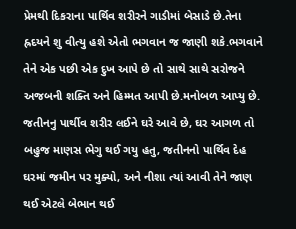પ્રેમથી દિકરાના પાર્થિવ શરીરને ગાડીમાં બેસાડે છે.તેના હ્રદયને શુ વીત્યુ હશે એતો ભગવાન જ જાણી શકે.ભગવાને તેને એક પછી એક દુખ આપે છે તો સાથે સાથે સરોજને અજબની શક્તિ અને હિમ્મત આપી છે.મનોબળ આપ્યુ છે.
જતીનનુ પાર્થીવ શરીર લઈને ઘરે આવે છે, ઘર આગળ તો બહુજ માણસ ભેગુ થઈ ગયુ હતુ, જતીનનો પાર્થિવ દેહ ઘરમાં જમીન પર મુક્યો, અને નીશા ત્યાં આવી તેને જાણ થઈ એટલે બેભાન થઈ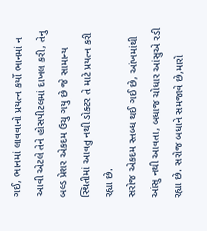ગઈ, ભાનમાં લાવવાનો પ્રયત્ન કર્યો ભાનમાં ન આવી એટલે તેને હોસપીટલમાં દાખલ કરી, તેનુ બલ્ડ પ્રેશર એકદમ ઉચુ ગયુ છે જે સામાન્ય સ્થિતીમાં આવતુ નથી ડોક્ટર તે માટે પ્રયત્ન કરી રહ્યા છે.
સરોજ એકદમ સ્તબ્ધ થઈ ગઈ છે, આંખમાંથી આંસુ નથી આવતા, બધાજ ચોધાર આંસુએ રડી રહ્યા છે. સરોજ બધાને સમજાવે છે,મારો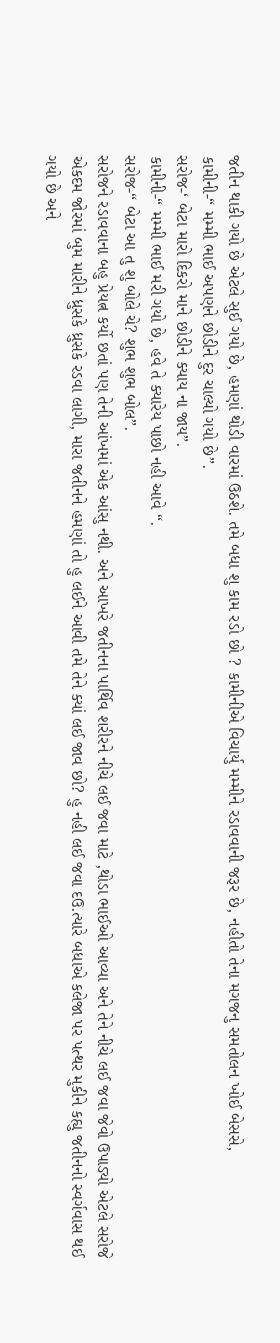જતીન થાકી ગયો છે એટલે સુઈ ગયો છે, હમણાં થોડી વારમાં ઉઠશે. તમે બધા શુ કામ રડો છો ? કામીનીએ વિચાર્યુ મમ્મીને રડાવવાની જરૂર છે, નહીતો તેના મગજનુ સમતોલન ખોઈ બેસસે,
કામીની-“ મમ્મી ભાઈ અપણને છોડીને દુર ચાલ્યો ગયો છે”.
સરોજ-‘ બેટા મારો દિકરો માને છોડીને ક્યાય ના જાય”.
કામીની-“ મમ્મી ભાઈ મરી ગયો છે, હવે તે ક્યારેય પાછો નહી આવે “.
સરોજ-“ બેટા આ તુ શુ બોલે ચે? શુભ શુભ બોલ”.
સરોજને રડાવવાના બહુ પ્રેયત્ન કર્યો છતાં પણ તેની આંખમાં એક આંસુ નથી. અને આખરે જતીનના પાર્થિવ શરીરને નીચે લઈ જવા માટે ,થોડા ભાઈઓ આવ્યા અને તેને નીચે લઈ જવા જેવો ઉપાડ્યો એટલે સરોજે એકદમ જોરમાં બુમ મારીને ધ્રુસકે ધ્રુસકે રડવા લાગી, મારા જતીનને હમણાં તો હુ લઈને આવી તમે તેને ક્યાં લઈ જાવ છો? હુ નહી લઈ જવા દઉ.ત્યારે બધાએ કલેજા પર પત્થર મુકીને કહ્યુ જતીનનો સ્વર્ગવાસ થઈ ગયો છે અને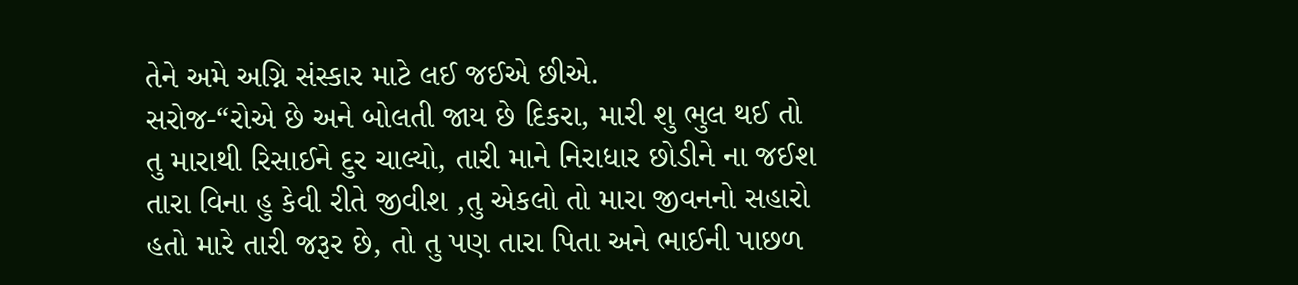તેને અમે અગ્નિ સંસ્કાર માટે લઈ જઈએ છીએ.
સરોજ-“રોએ છે અને બોલતી જાય છે દિકરા, મારી શુ ભુલ થઈ તો તુ મારાથી રિસાઈને દુર ચાલ્યો, તારી માને નિરાધાર છોડીને ના જઈશ તારા વિના હુ કેવી રીતે જીવીશ ,તુ એકલો તો મારા જીવનનો સહારો હતો મારે તારી જરૂર છે, તો તુ પણ તારા પિતા અને ભાઈની પાછળ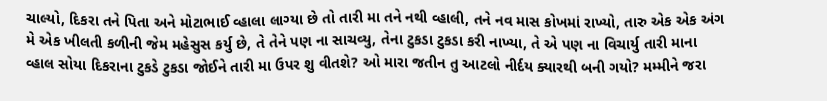ચાલ્યો, દિકરા તને પિતા અને મોટાભાઈ વ્હાલા લાગ્યા છે તો તારી મા તને નથી વ્હાલી, તને નવ માસ કોખમાં રાખ્યો, તારુ એક એક અંગ મે એક ખીલતી કળીની જેમ મહેસુસ કર્યુ છે, તે તેને પણ ના સાચવ્યુ, તેના ટુકડા ટુકડા કરી નાખ્યા, તે એ પણ ના વિચાર્યુ તારી માના વ્હાલ સોયા દિકરાના ટુકડે ટુકડા જોઈને તારી મા ઉપર શુ વીતશે? ઓ મારા જતીન તુ આટલો નીર્દય ક્યારથી બની ગયો? મમ્મીને જરા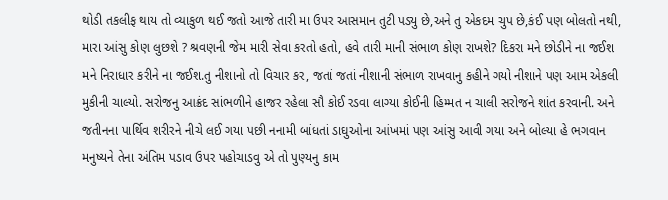થોડી તકલીફ થાય તો વ્યાકુળ થઈ જતો આજે તારી મા ઉપર આસમાન તુટી પડ્યુ છે,અને તુ એકદમ ચુપ છે,કંઈ પણ બોલતો નથી, મારા આંસુ કોણ લુછશે ? શ્રવણની જેમ મારી સેવા કરતો હતો, હવે તારી માની સંભાળ કોણ રાખશે? દિકરા મને છોડીને ના જઈશ મને નિરાધાર કરીને ના જઈશ.તુ નીશાનો તો વિચાર કર, જતાં જતાં નીશાની સંભાળ રાખવાનુ કહીને ગયો નીશાને પણ આમ એકલી મુકીની ચાલ્યો. સરોજનુ આક્રંદ સાંભળીને હાજર રહેલા સૌ કોઈ રડવા લાગ્યા કોઈની હિમ્મત ન ચાલી સરોજને શાંત કરવાની. અને જતીનના પાર્થિવ શરીરને નીચે લઈ ગયા પછી નનામી બાંધતાં ડાઘુઓના આંખમાં પણ આંસુ આવી ગયા અને બોલ્યા હે ભગવાન મનુષ્યને તેના અંતિમ પડાવ ઉપર પહોચાડવુ એ તો પુણ્યનુ કામ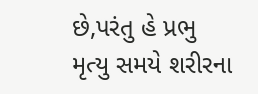છે,પરંતુ હે પ્રભુ મૃત્યુ સમયે શરીરના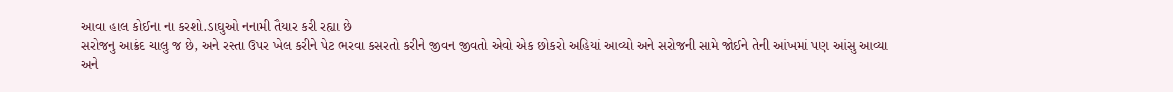આવા હાલ કોઈના ના કરશો.ડાઘુઓ નનામી તૈયાર કરી રહ્યા છે
સરોજનુ આક્રંદ ચાલુ જ છે, અને રસ્તા ઉપર ખેલ કરીને પેટ ભરવા કસરતો કરીને જીવન જીવતો એવો એક છોકરો અહિયાં આવ્યો અને સરોજની સામે જોઈને તેની આંખમાં પણ આંસુ આવ્યા અને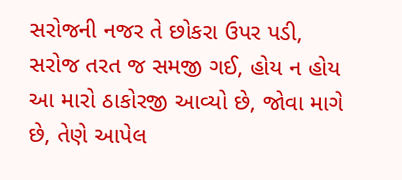સરોજની નજર તે છોકરા ઉપર પડી, સરોજ તરત જ સમજી ગઈ, હોય ન હોય આ મારો ઠાકોરજી આવ્યો છે, જોવા માગે છે, તેણે આપેલ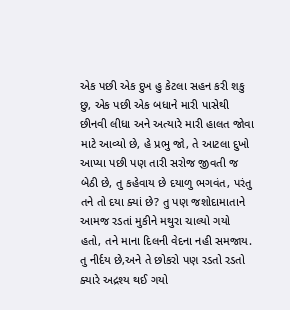એક પછી એક દુખ હુ કેટલા સહન કરી શકુ છુ, એક પછી એક બધાને મારી પાસેથી છીનવી લીધા અને અત્યારે મારી હાલત જોવા માટે આવ્યો છે, હે પ્રભુ જો, તે આટલા દુખો આપ્યા પછી પણ તારી સરોજ જીવતી જ બેઠી છે, તુ કહેવાય છે દયાળુ ભગવંત, પરંતુ તને તો દયા ક્યાં છે? તુ પણ જશોદામાતાને આમજ રડતાં મુકીને મથુરા ચાલ્યો ગયો હતો, તને માના દિલની વેદના નહી સમજાય. તુ નીર્દય છે,અને તે છોકરો પણ રડતો રડતો ક્યારે અદ્રશ્ય થઈ ગયો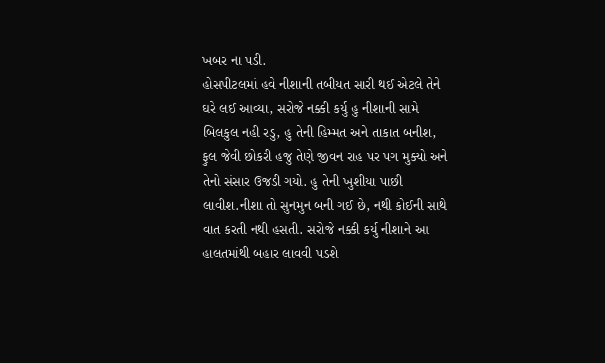ખબર ના પડી.
હોસપીટલમાં હવે નીશાની તબીયત સારી થઈ એટલે તેને ઘરે લઈ આવ્યા, સરોજે નક્કી કર્યુ હુ નીશાની સામે બિલકુલ નહી રડુ, હુ તેની હિમ્મત અને તાકાત બનીશ, ફુલ જેવી છોકરી હજુ તેણે જીવન રાહ પર પગ મુક્યો અને તેનો સંસાર ઉજડી ગયો. હુ તેની ખુશીયા પાછી લાવીશ.નીશા તો સુનમુન બની ગઈ છે, નથી કોઈની સાથે વાત કરતી નથી હસતી. સરોજે નક્કી કર્યુ નીશાને આ હાલતમાંથી બહાર લાવવી પડશે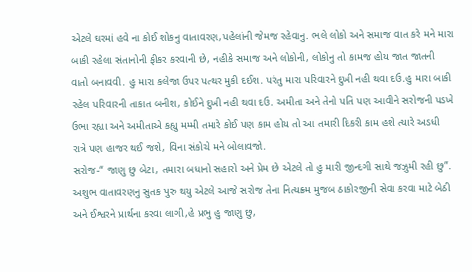એટલે ઘરમાં હવે ના કોઈ શોકનુ વાતાવરણ,પહેલાંની જેમજ રહેવાનુ. ભલે લોકો અને સમાજ વાત કરે મને મારા બાકી રહેલા સંતાનોની ફીકર કરવાની છે, નહીકે સમાજ અને લોકોની, લોકોનુ તો કામજ હોય જાત જાતની વાતો બનાવવી. હુ મારા કલેજા ઉપર પત્થર મુકી દઈશ. પરંતુ મારા પરિવારને દુખી નહી થવા દઉ.હુ મારા બાકી રહેલ પરિવારની તાકાત બનીશ, કોઈને દુખી નહી થવા દઉ. અમીતા અને તેનો પતિ પણ આવીને સરોજની પડખે ઉભા રહ્યા અને અમીતાએ કહ્યુ મમ્મી તમારે કોઈ પણ કામ હોય તો આ તમારી દિકરી કામ હશે ત્યારે અડધી રાત્રે પણ હાજર થઈ જશે, વિના સંકોચે મને બોલાવજો.
સરોજ-“ જાણુ છુ બેટા, તમારા બધાનો સહારો અને પ્રેમ છે એટલે તો હુ મારી જીન્દગી સાથે જઝુમી રહી છુ”. અશુભ વાતાવરણનુ સુતક પુરુ થયુ એટલે આજે સરોજ તેના નિત્યક્ર્મ મુજબ ઠાકોરજીની સેવા કરવા માટે બેઠી અને ઈશ્વરને પ્રાર્થના કરવા લાગી,હે પ્રભુ હુ જાણુ છુ,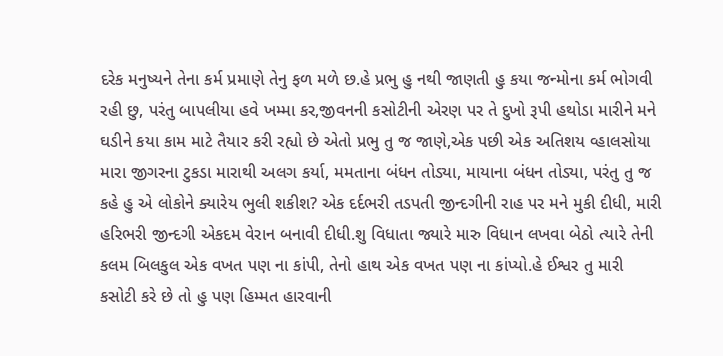દરેક મનુષ્યને તેના કર્મ પ્રમાણે તેનુ ફળ મળે છ.હે પ્રભુ હુ નથી જાણતી હુ કયા જન્મોના કર્મ ભોગવી રહી છુ, પરંતુ બાપલીયા હવે ખમ્મા કર,જીવનની કસોટીની એરણ પર તે દુખો રૂપી હથોડા મારીને મને ઘડીને કયા કામ માટે તૈયાર કરી રહ્યો છે એતો પ્રભુ તુ જ જાણે,એક પછી એક અતિશય વ્હાલસોયા મારા જીગરના ટુકડા મારાથી અલગ કર્યા, મમતાના બંધન તોડ્યા, માયાના બંધન તોડ્યા, પરંતુ તુ જ કહે હુ એ લોકોને ક્યારેય ભુલી શકીશ? એક દર્દભરી તડપતી જીન્દગીની રાહ પર મને મુકી દીધી, મારી હરિભરી જીન્દગી એકદમ વેરાન બનાવી દીધી.શુ વિધાતા જ્યારે મારુ વિધાન લખવા બેઠો ત્યારે તેની કલમ બિલકુલ એક વખત પણ ના કાંપી, તેનો હાથ એક વખત પણ ના કાંપ્યો.હે ઈશ્વર તુ મારી કસોટી કરે છે તો હુ પણ હિમ્મત હારવાની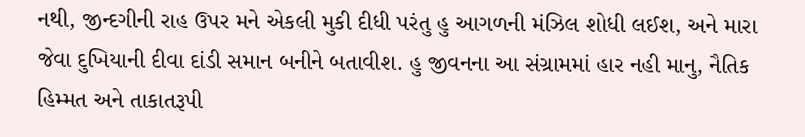નથી, જીન્દગીની રાહ ઉપર મને એકલી મુકી દીધી પરંતુ હુ આગળની મંઝિલ શોધી લઈશ, અને મારા જેવા દુખિયાની દીવા દાંડી સમાન બનીને બતાવીશ. હુ જીવનના આ સંગ્રામમાં હાર નહી માનુ, નૈતિક હિમ્મત અને તાકાતરૂપી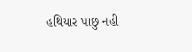હથિયાર પાછુ નહી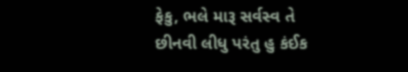ફેકુ, ભલે મારૂ સર્વસ્વ તે છીનવી લીધુ પરંતુ હુ કંઈક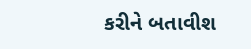કરીને બતાવીશ